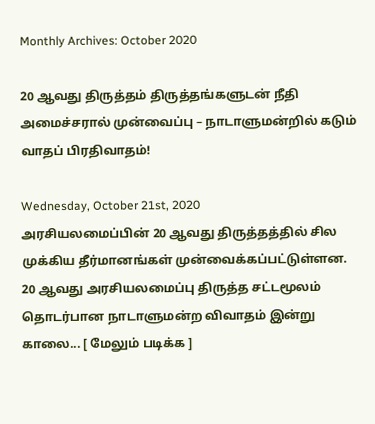Monthly Archives: October 2020

20 ஆவது திருத்தம் திருத்தங்களுடன் நீதி அமைச்சரால் முன்வைப்பு – நாடாளுமன்றில் கடும் வாதப் பிரதிவாதம்!

Wednesday, October 21st, 2020
அரசியலமைப்பின் 20 ஆவது திருத்தத்தில் சில முக்கிய தீர்மானங்கள் முன்வைக்கப்பட்டுள்ளன. 20 ஆவது அரசியலமைப்பு திருத்த சட்டமூலம் தொடர்பான நாடாளுமன்ற விவாதம் இன்று காலை... [ மேலும் படிக்க ]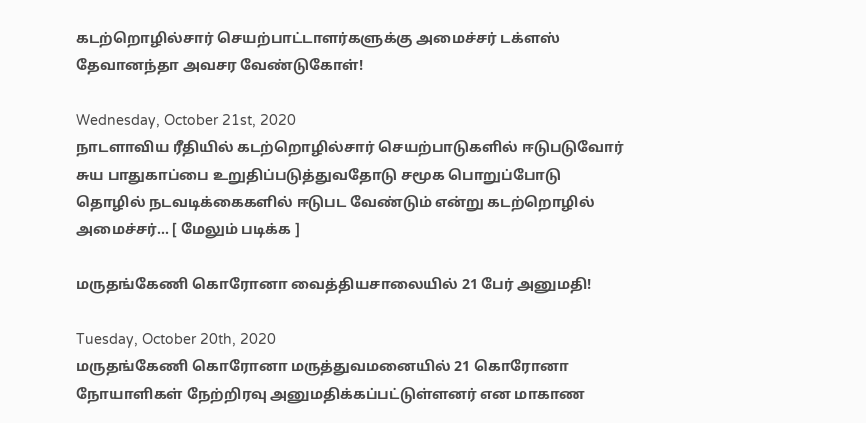கடற்றொழில்சார் செயற்பாட்டாளர்களுக்கு அமைச்சர் டக்ளஸ் தேவானந்தா அவசர வேண்டுகோள்!

Wednesday, October 21st, 2020
நாடளாவிய ரீதியில் கடற்றொழில்சார் செயற்பாடுகளில் ஈடுபடுவோர் சுய பாதுகாப்பை உறுதிப்படுத்துவதோடு சமூக பொறுப்போடு தொழில் நடவடிக்கைகளில் ஈடுபட வேண்டும் என்று கடற்றொழில் அமைச்சர்... [ மேலும் படிக்க ]

மருதங்கேணி கொரோனா வைத்தியசாலையில் 21 பேர் அனுமதி!

Tuesday, October 20th, 2020
மருதங்கேணி கொரோனா மருத்துவமனையில் 21 கொரோனா நோயாளிகள் நேற்றிரவு அனுமதிக்கப்பட்டுள்ளனர் என மாகாண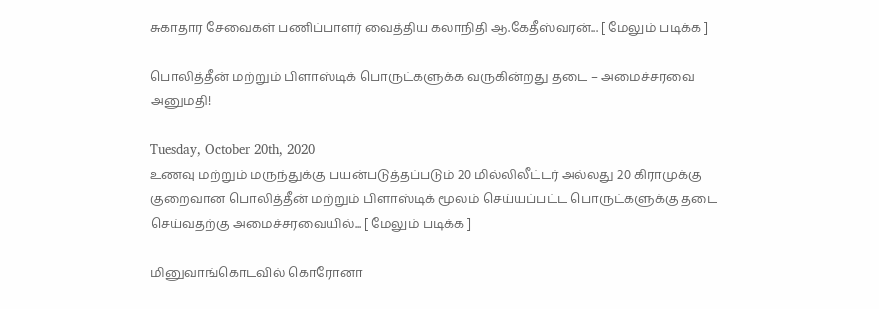சுகாதார சேவைகள் பணிப்பாளர் வைத்திய கலாநிதி ஆ.கேதீஸ்வரன்... [ மேலும் படிக்க ]

பொலித்தீன் மற்றும் பிளாஸ்டிக் பொருட்களுக்க வருகின்றது தடை – அமைச்சரவை அனுமதி!

Tuesday, October 20th, 2020
உணவு மற்றும் மருந்துக்கு பயன்படுத்தப்படும் 20 மில்லிலீட்டர் அல்லது 20 கிராமுக்கு குறைவான பொலித்தீன் மற்றும் பிளாஸ்டிக் மூலம் செய்யப்பட்ட பொருட்களுக்கு தடை செய்வதற்கு அமைச்சரவையில்... [ மேலும் படிக்க ]

மினுவாங்கொடவில் கொரோனா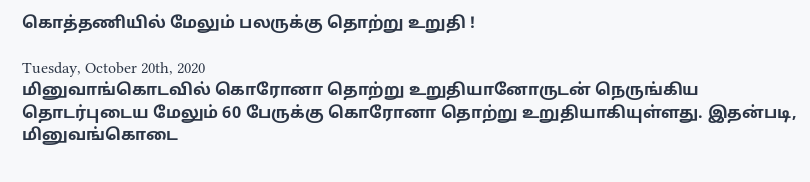கொத்தணியில் மேலும் பலருக்கு தொற்று உறுதி !

Tuesday, October 20th, 2020
மினுவாங்கொடவில் கொரோனா தொற்று உறுதியானோருடன் நெருங்கிய தொடர்புடைய மேலும் 60 பேருக்கு கொரோனா தொற்று உறுதியாகியுள்ளது. இதன்படி, மினுவங்கொடை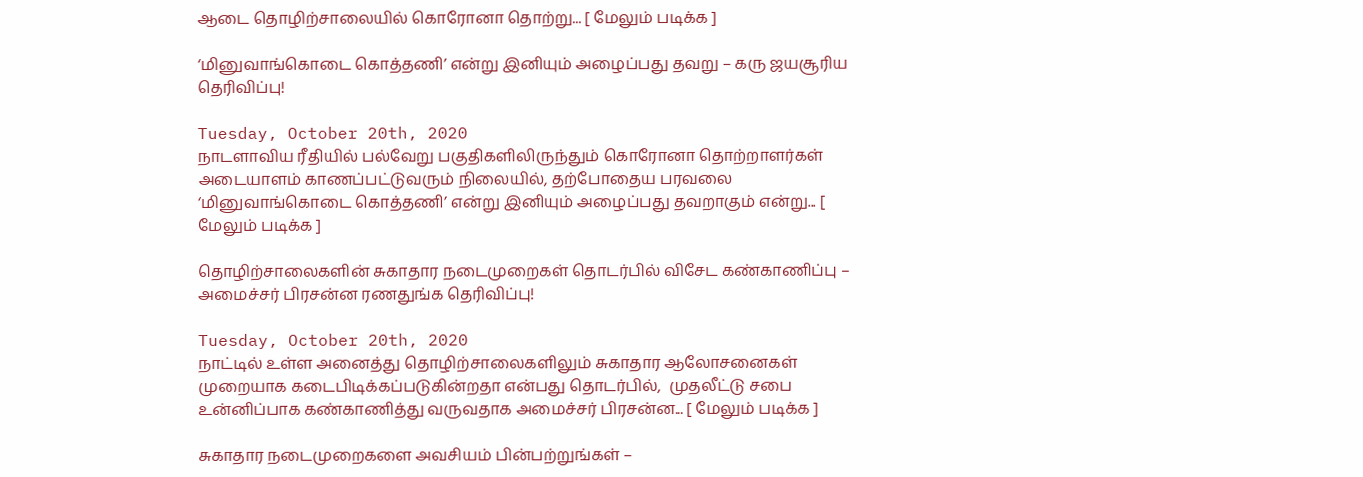ஆடை தொழிற்சாலையில் கொரோனா தொற்று... [ மேலும் படிக்க ]

‘மினுவாங்கொடை கொத்தணி’ என்று இனியும் அழைப்பது தவறு – கரு ஜயசூரிய தெரிவிப்பு!

Tuesday, October 20th, 2020
நாடளாவிய ரீதியில் பல்வேறு பகுதிகளிலிருந்தும் கொரோனா தொற்றாளர்கள் அடையாளம் காணப்பட்டுவரும் நிலையில், தற்போதைய பரவலை ‘மினுவாங்கொடை கொத்தணி’ என்று இனியும் அழைப்பது தவறாகும் என்று... [ மேலும் படிக்க ]

தொழிற்சாலைகளின் சுகாதார நடைமுறைகள் தொடர்பில் விசேட கண்காணிப்பு – அமைச்சர் பிரசன்ன ரணதுங்க தெரிவிப்பு!

Tuesday, October 20th, 2020
நாட்டில் உள்ள அனைத்து தொழிற்சாலைகளிலும் சுகாதார ஆலோசனைகள் முறையாக கடைபிடிக்கப்படுகின்றதா என்பது தொடர்பில்,  முதலீட்டு சபை உன்னிப்பாக கண்காணித்து வருவதாக அமைச்சர் பிரசன்ன... [ மேலும் படிக்க ]

சுகாதார நடைமுறைகளை அவசியம் பின்பற்றுங்கள் –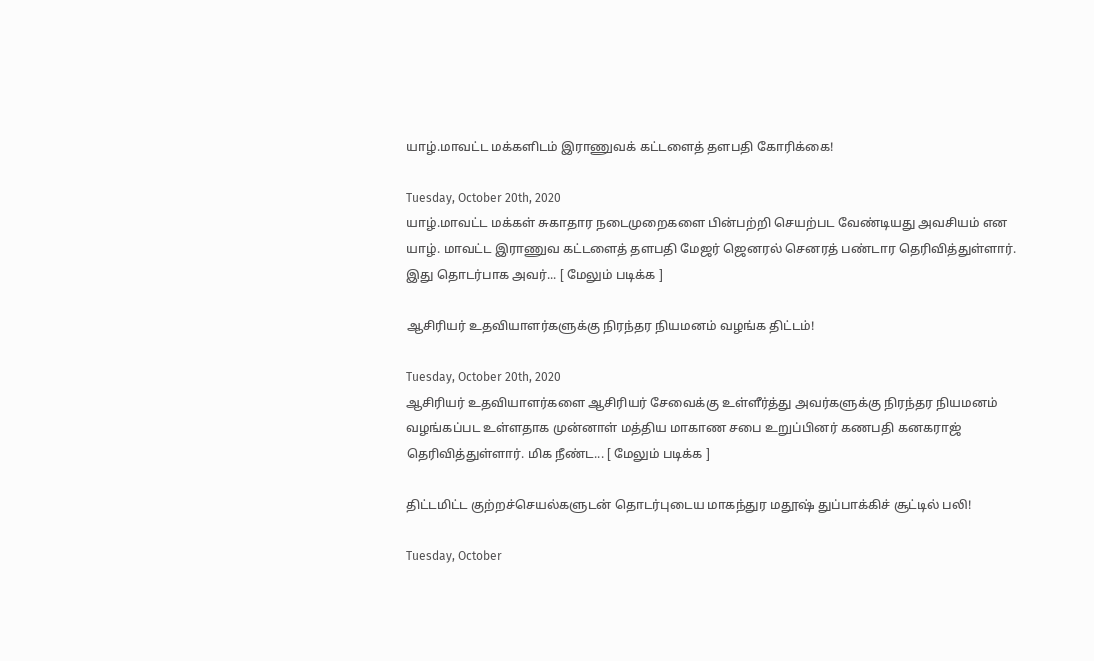யாழ்.மாவட்ட மக்களிடம் இராணுவக் கட்டளைத் தளபதி கோரிக்கை!

Tuesday, October 20th, 2020
யாழ்.மாவட்ட மக்கள் சுகாதார நடைமுறைகளை பின்பற்றி செயற்பட வேண்டியது அவசியம் என யாழ். மாவட்ட இராணுவ கட்டளைத் தளபதி மேஜர் ஜெனரல் செனரத் பண்டார தெரிவித்துள்ளார். இது தொடர்பாக அவர்... [ மேலும் படிக்க ]

ஆசிரியர் உதவியாளர்களுக்கு நிரந்தர நியமனம் வழங்க திட்டம்!

Tuesday, October 20th, 2020
ஆசிரியர் உதவியாளர்களை ஆசிரியர் சேவைக்கு உள்ளீர்த்து அவர்களுக்கு நிரந்தர நியமனம் வழங்கப்பட உள்ளதாக முன்னாள் மத்திய மாகாண சபை உறுப்பினர் கணபதி கனகராஜ் தெரிவித்துள்ளார். மிக நீண்ட... [ மேலும் படிக்க ]

திட்டமிட்ட குற்றச்செயல்களுடன் தொடர்புடைய மாகந்துர மதூஷ் துப்பாக்கிச் சூட்டில் பலி!

Tuesday, October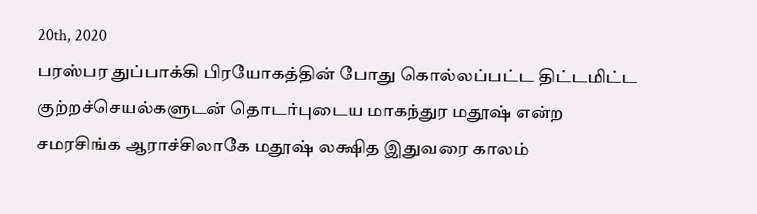20th, 2020
பரஸ்பர துப்பாக்கி பிரயோகத்தின் போது கொல்லப்பட்ட திட்டமிட்ட குற்றச்செயல்களுடன் தொடர்புடைய மாகந்துர மதூஷ் என்ற சமரசிங்க ஆராச்சிலாகே மதூஷ் லக்ஷித இதுவரை காலம்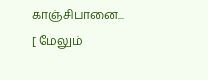காஞ்சிபானை... [ மேலும்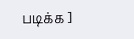படிக்க ]